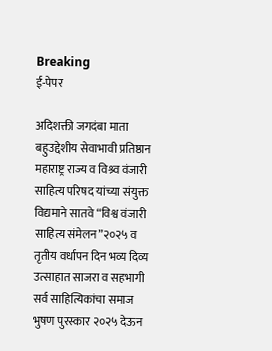Breaking
ई-पेपर

अदिशक्ती जगदंबा माता बहुउद्देशीय सेवाभावी प्रतिष्ठान महाराष्ट्र राज्य व विश्र्व वंजारी साहित्य परिषद यांच्या संयुक्त विद्यमाने सातवे “विश्व वंजारी साहित्य संमेलन”२०२५ व तृतीय वर्धापन दिन भव्य दिव्य उत्साहात साजरा व सहभागी सर्व साहित्यिकांचा समाज भुषण पुरस्कार २०२५ देऊन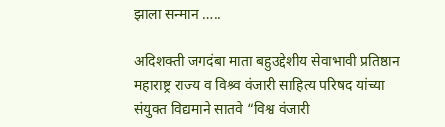झाला सन्मान …..

अदिशक्ती जगदंबा माता बहुउद्देशीय सेवाभावी प्रतिष्ठान महाराष्ट्र राज्य व विश्र्व वंजारी साहित्य परिषद यांच्या संयुक्त विद्यमाने सातवे “विश्व वंजारी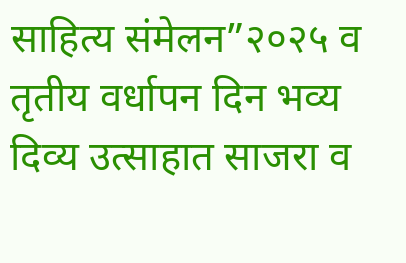साहित्य संमेलन”२०२५ व तृतीय वर्धापन दिन भव्य दिव्य उत्साहात साजरा व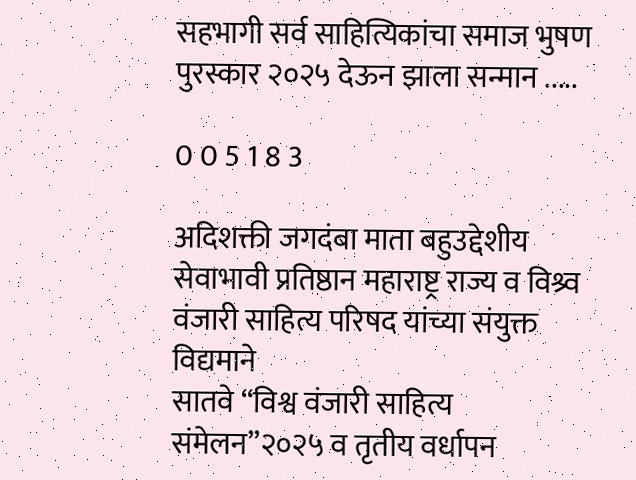सहभागी सर्व साहित्यिकांचा समाज भुषण पुरस्कार २०२५ देऊन झाला सन्मान .....

0 0 5 1 8 3

अदिशक्ती जगदंबा माता बहुउद्देशीय सेवाभावी प्रतिष्ठान महाराष्ट्र राज्य व विश्र्व वंजारी साहित्य परिषद यांच्या संयुक्त विद्यमाने
सातवे “विश्व वंजारी साहित्य संमेलन”२०२५ व तृतीय वर्धापन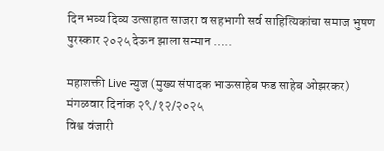दिन भव्य दिव्य उत्साहात साजरा व सहभागी सर्व साहित्यिकांचा समाज भुषण पुरस्कार २०२५ देऊन झाला सन्मान …..

महाशक्ती Live न्युज (मुख्य संपादक भाऊसाहेब फड साहेब ओझरकर)
मंगळवार दिनांक २९/१२/२०२५
विश्व वंजारी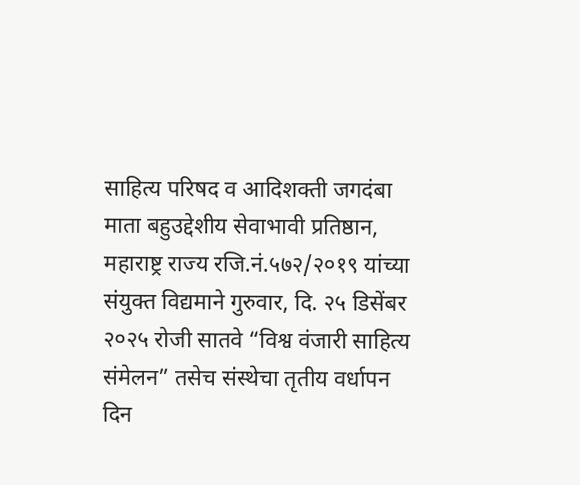साहित्य परिषद व आदिशक्ती जगदंबा माता बहुउद्देशीय सेवाभावी प्रतिष्ठान, महाराष्ट्र राज्य रजि.नं.५७२/२०१९ यांच्या संयुक्त विद्यमाने गुरुवार, दि. २५ डिसेंबर २०२५ रोजी सातवे “विश्व वंजारी साहित्य संमेलन” तसेच संस्थेचा तृतीय वर्धापन दिन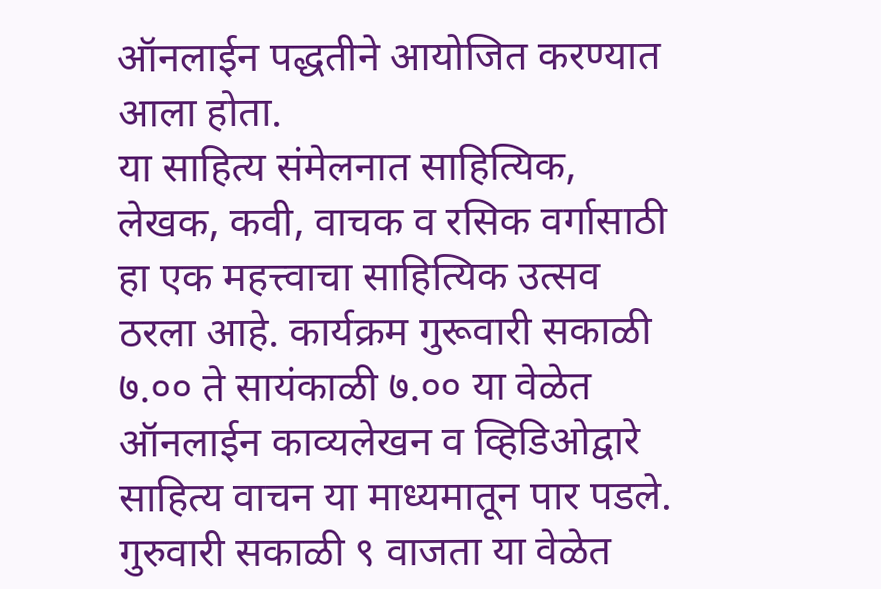ऑनलाईन पद्धतीने आयोजित करण्यात आला होता.
या साहित्य संमेलनात साहित्यिक, लेखक, कवी, वाचक व रसिक वर्गासाठी हा एक महत्त्वाचा साहित्यिक उत्सव ठरला आहे. कार्यक्रम गुरूवारी सकाळी ७.०० ते सायंकाळी ७.०० या वेळेत ऑनलाईन काव्यलेखन व व्हिडिओद्वारे साहित्य वाचन या माध्यमातून पार पडले.
गुरुवारी सकाळी ९ वाजता या वेळेत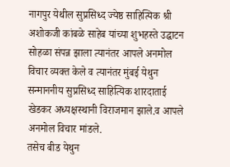नागपुर येथील सुप्रसिध्द ज्येष्ठ साहित्यिक श्री अशोकजी कांबळे साहेब यांच्या शुभहस्ते उद्घाटन सोहळा संपन्न झाला त्यानंतर आपले अनमोल विचार व्यक्त केले व त्यानंतर मुंबई येथुन सन्माननीय सुप्रसिध्द साहित्यिक शारदाताई खेडकर अध्यक्षस्थानी विराजमान झाले.व आपले अनमोल विचार मांडले.
तसेच बीड येथुन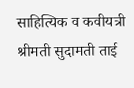साहित्यिक व कवीयत्री श्रीमती सुदामती ताई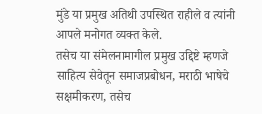मुंडे या प्रमुख अतिथी उपस्थित राहीले व त्यांनी आपले मनोगत व्यक्त केले.
तसेच या संमेलनामागील प्रमुख उद्दिष्टे म्हणजे साहित्य सेवेतून समाजप्रबोधन, मराठी भाषेचे सक्षमीकरण, तसेच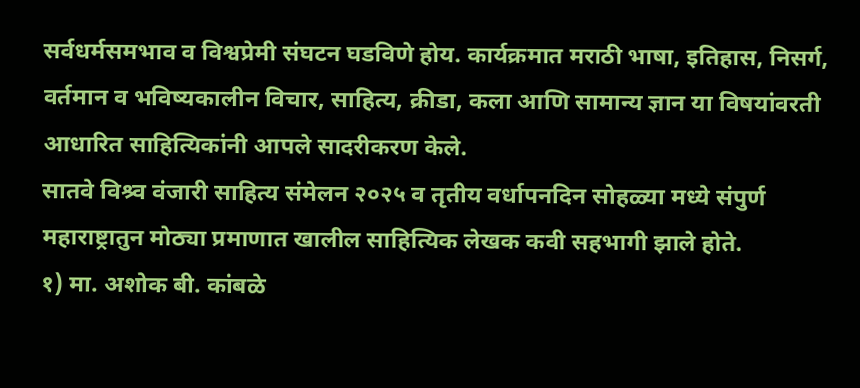सर्वधर्मसमभाव व विश्वप्रेमी संघटन घडविणे होय. कार्यक्रमात मराठी भाषा, इतिहास, निसर्ग, वर्तमान व भविष्यकालीन विचार, साहित्य, क्रीडा, कला आणि सामान्य ज्ञान या विषयांवरती आधारित साहित्यिकांनी आपले सादरीकरण केले.
सातवे विश्र्व वंजारी साहित्य संमेलन २०२५ व तृतीय वर्धापनदिन सोहळ्या मध्ये संपुर्ण महाराष्ट्रातुन मोठ्या प्रमाणात खालील साहित्यिक लेखक कवी सहभागी झाले होते.
१) मा. अशोक बी. कांबळे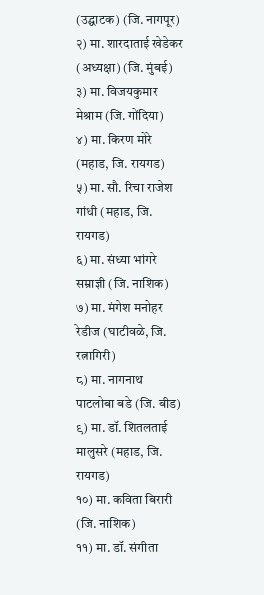(उद्घाटक) (जि. नागपूर)
२) मा. शारदाताई खेडेकर (अध्यक्षा) (जि. मुंबई)
३) मा. विजयकुमार मेश्राम (जि. गोंदिया)
४) मा. किरण मोरे (महाड, जि. रायगड)
५) मा. सौ. रिचा राजेश गांधी (महाड, जि. रायगड)
६) मा. संध्या भांगरे सम्राज्ञी (जि. नाशिक)
७) मा. मंगेश मनोहर रेडीज (घाटीवळे, जि. रत्नागिरी)
८) मा. नागनाथ पाटलोबा बडे (जि. बीड)
९) मा. डॉ. शितलताई मालुसरे (महाड, जि. रायगड)
१०) मा. कविता बिरारी (जि. नाशिक)
११) मा. डॉ. संगीता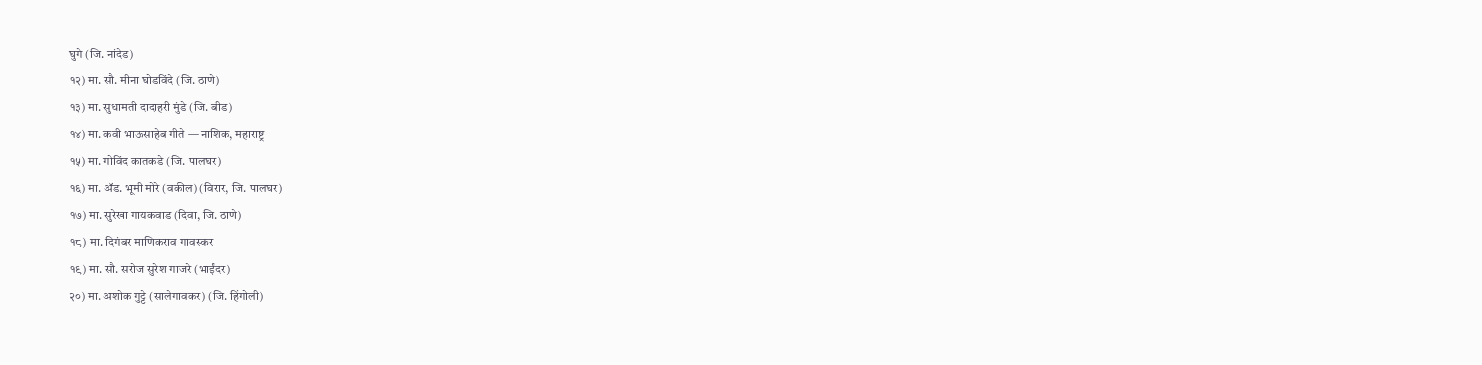घुगे (जि. नांदेड)
१२) मा. सौ. मीना घोडविंदे (जि. ठाणे)
१३) मा. सुधामती दादाहरी मुंडे (जि. बीड)
१४) मा. कवी भाऊसाहेब गीते — नाशिक, महाराष्ट्र
१५) मा. गोविंद कातकडे (जि. पालघर)
१६) मा. ॲड. भूमी मोरे (वकील) (विरार, जि. पालघर)
१७) मा. सुरेखा गायकवाड (दिवा, जि. ठाणे)
१८) मा. दिगंबर माणिकराव गावस्कर
१९) मा. सौ. सरोज सुरेश गाजरे (भाईंदर)
२०) मा. अशोक गुट्टे (सालेगावकर) (जि. हिंगोली)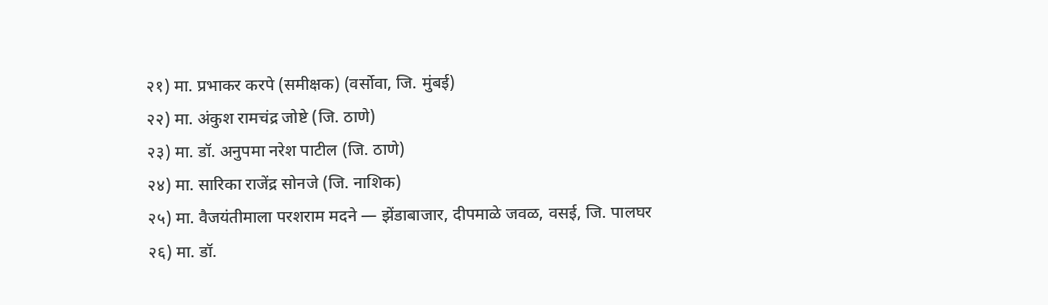२१) मा. प्रभाकर करपे (समीक्षक) (वर्सोवा, जि. मुंबई)
२२) मा. अंकुश रामचंद्र जोष्टे (जि. ठाणे)
२३) मा. डॉ. अनुपमा नरेश पाटील (जि. ठाणे)
२४) मा. सारिका राजेंद्र सोनजे (जि. नाशिक)
२५) मा. वैजयंतीमाला परशराम मदने — झेंडाबाजार, दीपमाळे जवळ, वसई, जि. पालघर
२६) मा. डॉ.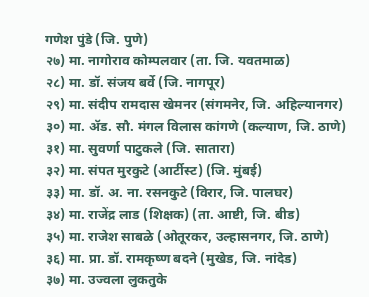गणेश पुंडे (जि. पुणे)
२७) मा. नागोराव कोम्पलवार (ता. जि. यवतमाळ)
२८) मा. डॉ. संजय बर्वे (जि. नागपूर)
२९) मा. संदीप रामदास खेमनर (संगमनेर, जि. अहिल्यानगर)
३०) मा. ॲड. सौ. मंगल विलास कांगणे (कल्याण, जि. ठाणे)
३१) मा. सुवर्णा पाटुकले (जि. सातारा)
३२) मा. संपत मुरकुटे (आर्टीस्ट) (जि. मुंबई)
३३) मा. डॉ. अ. ना. रसनकुटे (विरार, जि. पालघर)
३४) मा. राजेंद्र लाड (शिक्षक) (ता. आष्टी, जि. बीड)
३५) मा. राजेश साबळे (ओतूरकर, उल्हासनगर, जि. ठाणे)
३६) मा. प्रा. डॉ. रामकृष्ण बदने (मुखेड, जि. नांदेड)
३७) मा. उज्वला लुकतुके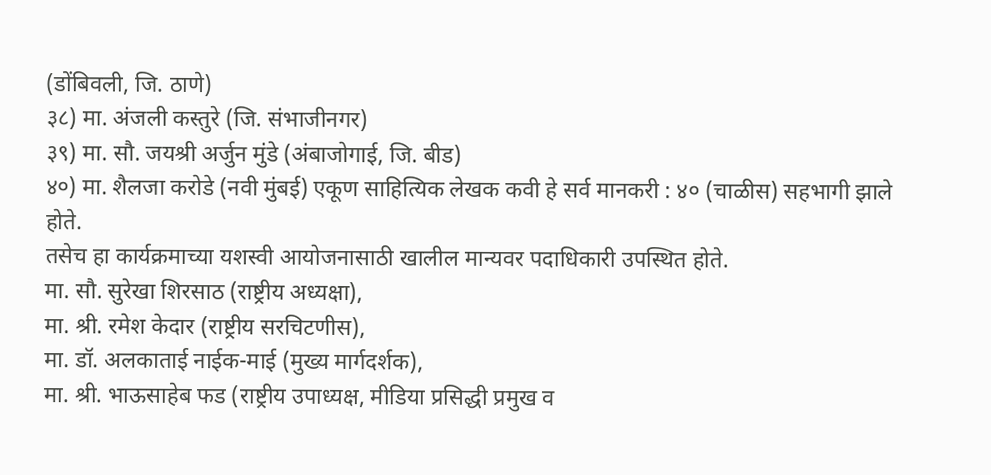(डोंबिवली, जि. ठाणे)
३८) मा. अंजली कस्तुरे (जि. संभाजीनगर)
३९) मा. सौ. जयश्री अर्जुन मुंडे (अंबाजोगाई, जि. बीड)
४०) मा. शैलजा करोडे (नवी मुंबई) एकूण साहित्यिक लेखक कवी हे सर्व मानकरी : ४० (चाळीस) सहभागी झाले होते.
तसेच हा कार्यक्रमाच्या यशस्वी आयोजनासाठी खालील मान्यवर पदाधिकारी उपस्थित होते.
मा. सौ. सुरेखा शिरसाठ (राष्ट्रीय अध्यक्षा),
मा. श्री. रमेश केदार (राष्ट्रीय सरचिटणीस),
मा. डॉ. अलकाताई नाईक-माई (मुख्य मार्गदर्शक),
मा. श्री. भाऊसाहेब फड (राष्ट्रीय उपाध्यक्ष, मीडिया प्रसिद्धी प्रमुख व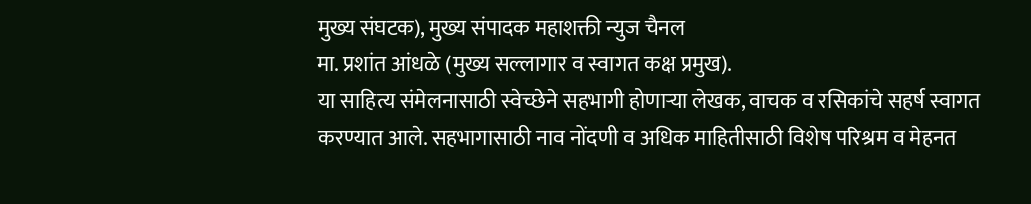मुख्य संघटक), मुख्य संपादक महाशक्ती न्युज चैनल
मा. प्रशांत आंधळे (मुख्य सल्लागार व स्वागत कक्ष प्रमुख).
या साहित्य संमेलनासाठी स्वेच्छेने सहभागी होणाऱ्या लेखक, वाचक व रसिकांचे सहर्ष स्वागत करण्यात आले. सहभागासाठी नाव नोंदणी व अधिक माहितीसाठी विशेष परिश्रम व मेहनत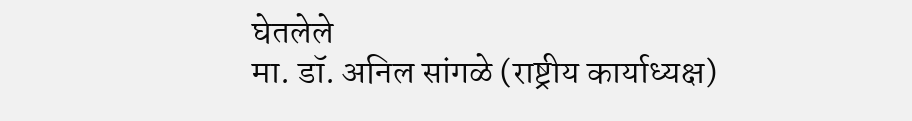घेतलेले
मा. डॉ. अनिल सांगळे (राष्ट्रीय कार्याध्यक्ष)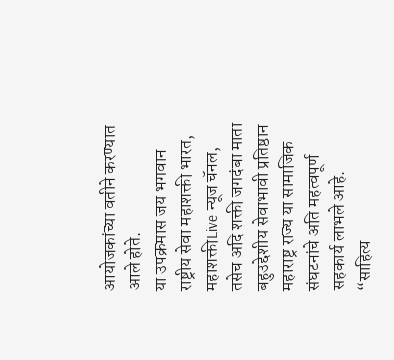आयोजकांच्या वतीने करण्यात आले होते.
या उपक्रमास जय भगवान राष्ट्रीय सेवा महाशक्ती भारत, महाशक्तीLive न्यूज चॅनल, तसेच अदि शक्ती जगदंबा माता बहुउद्देशीय सेवाभावी प्रतिष्ठान महाराष्ट्र राज्य या सामाजिक संघटनांचे अति महत्वपूर्ण सहकार्य लाभले आहे.
“साहित्य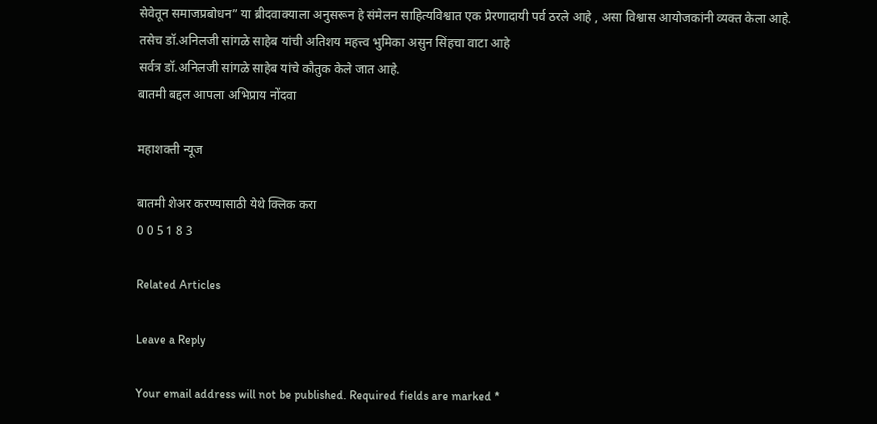सेवेतून समाजप्रबोधन” या ब्रीदवाक्याला अनुसरून हे संमेलन साहित्यविश्वात एक प्रेरणादायी पर्व ठरले आहे , असा विश्वास आयोजकांनी व्यक्त केला आहे.
तसेच डॉ.अनिलजी सांगळे साहेब यांची अतिशय महत्त्व भुमिका असुन सिंहचा वाटा आहे
सर्वत्र डॉ.अनिलजी सांगळे साहेब यांचे कौतुक केले जात आहे.
बातमी बद्दल आपला अभिप्राय नोंदवा

महाशक्ती न्यूज

बातमी शेअर करण्यासाठी येथे क्लिक करा
0 0 5 1 8 3

Related Articles

Leave a Reply

Your email address will not be published. Required fields are marked *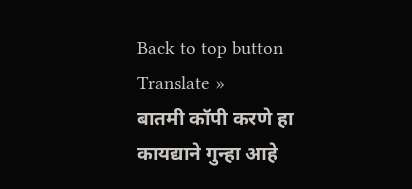Back to top button
Translate »
बातमी कॉपी करणे हा कायद्याने गुन्हा आहे